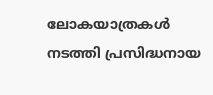ലോകയാത്രകള്‍ നടത്തി പ്രസിദ്ധനായ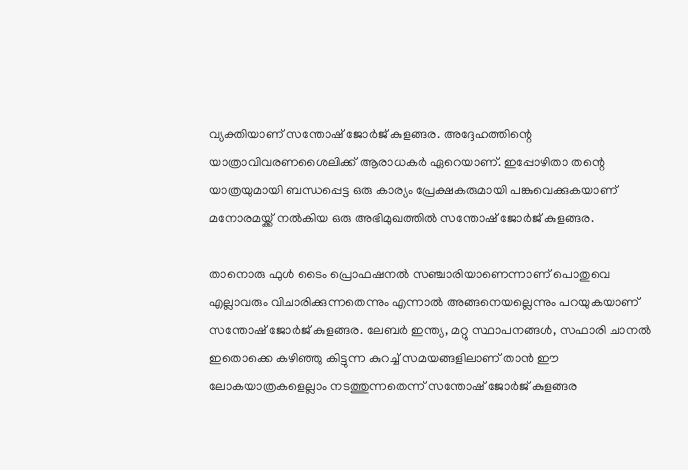വ്യക്തിയാണ് സന്തോഷ് ജോര്‍ജ് കുളങ്ങര. അദ്ദേഹത്തിന്റെ യാത്രാവിവരണശൈലിക്ക് ആരാധകര്‍ ഏറെയാണ്. ഇപ്പോഴിതാ തന്റെ യാത്രയുമായി ബന്ധപ്പെട്ട ഒരു കാര്യം പ്രേക്ഷകരുമായി പങ്കുവെക്കുകയാണ് മനോരമയ്ക്ക് നല്‍കിയ ഒരു അഭിമുഖത്തില്‍ സന്തോഷ് ജോര്‍ജ് കുളങ്ങര.

താനൊരു ഫുള്‍ ടൈം പ്രൊഫഷനല്‍ സഞ്ചാരിയാണെന്നാണ് പൊതുവെ എല്ലാവരും വിചാരിക്കുന്നതെന്നും എന്നാല്‍ അങ്ങനെയല്ലെന്നും പറയുകയാണ് സന്തോഷ് ജോര്‍ജ് കുളങ്ങര. ലേബര്‍ ഇന്ത്യ, മറ്റു സ്ഥാപനങ്ങള്‍, സഫാരി ചാനല്‍ ഇതൊക്കെ കഴിഞ്ഞു കിട്ടുന്ന കുറച്ച് സമയങ്ങളിലാണ് താന്‍ ഈ ലോകയാത്രകളെല്ലാം നടത്തുന്നതെന്ന് സന്തോഷ് ജോര്‍ജ് കുളങ്ങര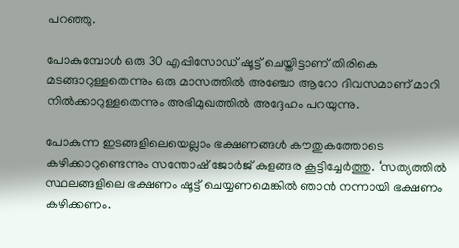പറഞ്ഞു.

പോകുമ്പോള്‍ ഒരു 30 എപ്പിസോഡ് ഷൂട്ട് ചെയ്തിട്ടാണ് തിരികെ മടങ്ങാറുള്ളതെന്നും ഒരു മാസത്തില്‍ അഞ്ചോ ആറോ ദിവസമാണ് മാറി നില്‍ക്കാറുള്ളതെന്നും അഭിമുഖത്തില്‍ അദ്ദേഹം പറയുന്നു.

പോകുന്ന ഇടങ്ങളിലെയെല്ലാം ഭക്ഷണങ്ങള്‍ കൗതുകത്തോടെ കഴിക്കാറുണ്ടെന്നും സന്തോഷ് ജോര്‍ജ് കുളങ്ങര കൂട്ടിച്ചേര്‍ത്തു. ‘സത്യത്തില്‍ സ്ഥലങ്ങളിലെ ഭക്ഷണം ഷൂട്ട് ചെയ്യണമെങ്കില്‍ ഞാന്‍ നന്നായി ഭക്ഷണം കഴിക്കണം.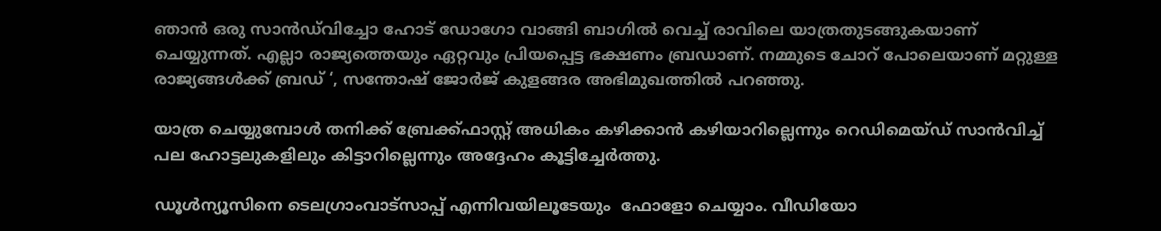ഞാന്‍ ഒരു സാന്‍ഡ്‌വിച്ചോ ഹോട് ഡോഗോ വാങ്ങി ബാഗില്‍ വെച്ച് രാവിലെ യാത്രതുടങ്ങുകയാണ് ചെയ്യുന്നത്. എല്ലാ രാജ്യത്തെയും ഏറ്റവും പ്രിയപ്പെട്ട ഭക്ഷണം ബ്രഡാണ്. നമ്മുടെ ചോറ് പോലെയാണ് മറ്റുള്ള രാജ്യങ്ങള്‍ക്ക് ബ്രഡ് ‘, സന്തോഷ് ജോര്‍ജ് കുളങ്ങര അഭിമുഖത്തില്‍ പറഞ്ഞു.

യാത്ര ചെയ്യുമ്പോള്‍ തനിക്ക് ബ്രേക്ക്ഫാസ്റ്റ് അധികം കഴിക്കാന്‍ കഴിയാറില്ലെന്നും റെഡിമെയ്ഡ് സാന്‍വിച്ച് പല ഹോട്ടലുകളിലും കിട്ടാറില്ലെന്നും അദ്ദേഹം കൂട്ടിച്ചേര്‍ത്തു.

ഡൂള്‍ന്യൂസിനെ ടെലഗ്രാംവാട്‌സാപ്പ് എന്നിവയിലൂടേയും  ഫോളോ ചെയ്യാം. വീഡിയോ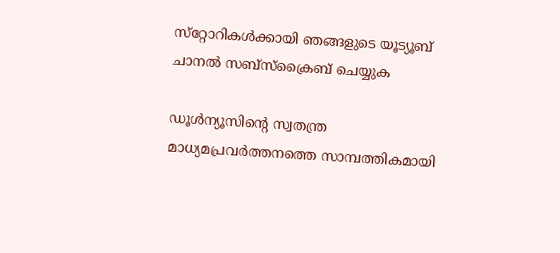സ്‌റ്റോറികള്‍ക്കായി ഞങ്ങളുടെ യൂട്യൂബ് ചാനല്‍ സബ്‌സ്‌ക്രൈബ് ചെയ്യുക

ഡൂള്‍ന്യൂസിന്റെ സ്വതന്ത്ര മാധ്യമപ്രവര്‍ത്തനത്തെ സാമ്പത്തികമായി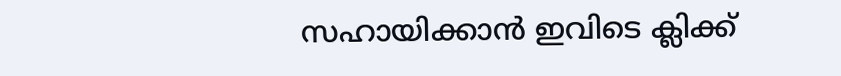സഹായിക്കാന്‍ ഇവിടെ ക്ലിക്ക്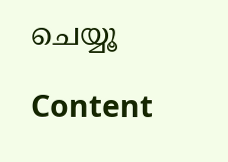ചെയ്യൂ

Content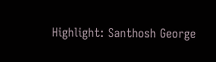Highlight: Santhosh George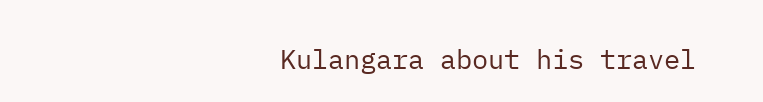Kulangara about his travel